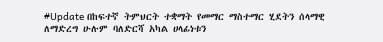#Update በከፍተኛ ትምህርት ተቋማት የመማር ማስተማር ሂደትን ሰላማዊ ለማድረግ ሁሉም ባለድርሻ አካል ሀላፊነቱን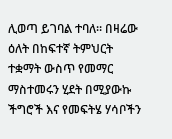ሊወጣ ይገባል ተባለ። በዛሬው ዕለት በከፍተኛ ትምህርት ተቋማት ውስጥ የመማር ማስተመሩን ሂደት በሚያውኩ ችግሮች እና የመፍትሄ ሃሳቦችን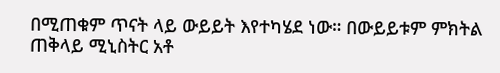በሚጠቁም ጥናት ላይ ውይይት እየተካሄደ ነው። በውይይቱም ምክትል ጠቅላይ ሚኒስትር አቶ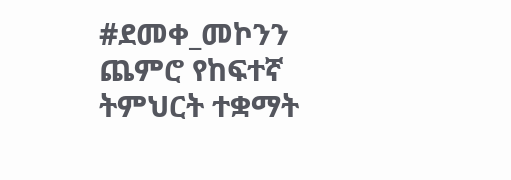#ደመቀ_መኮንን ጨምሮ የከፍተኛ ትምህርት ተቋማት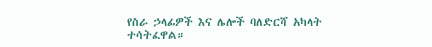የስራ ኃላፊዎች እና ሌሎች ባለድርሻ አካላት ተሳትፈዋል።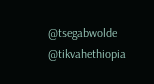@tsegabwolde @tikvahethiopia